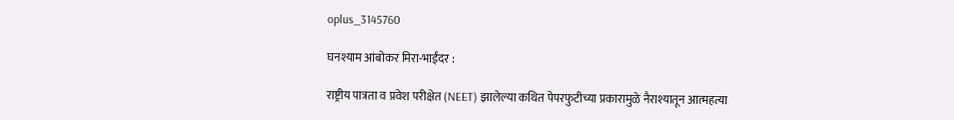oplus_3145760

घनश्याम आंबोकर मिरा-भाईंदर :

राष्ट्रीय पात्रता व प्रवेश परीक्षेत (NEET) झालेल्या कथित पेपरफुटीच्या प्रकारामुळे नैराश्यातून आत्महत्या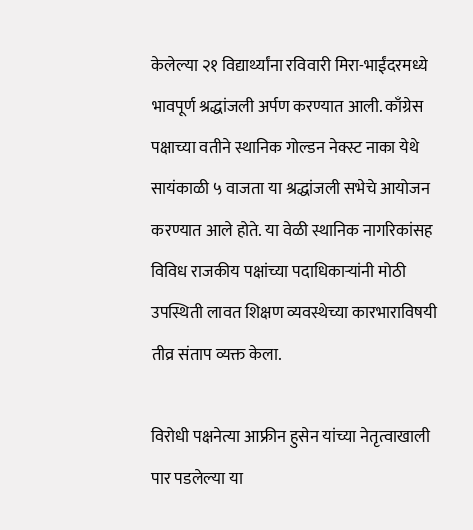केलेल्या २१ विद्यार्थ्यांना रविवारी मिरा-भाईंदरमध्ये भावपूर्ण श्रद्धांजली अर्पण करण्यात आली. काँग्रेस पक्षाच्या वतीने स्थानिक गोल्डन नेक्स्ट नाका येथे सायंकाळी ५ वाजता या श्रद्धांजली सभेचे आयोजन करण्यात आले होते. या वेळी स्थानिक नागरिकांसह विविध राजकीय पक्षांच्या पदाधिकाऱ्यांनी मोठी उपस्थिती लावत शिक्षण व्यवस्थेच्या कारभाराविषयी तीव्र संताप व्यक्त केला.

विरोधी पक्षनेत्या आफ्रीन हुसेन यांच्या नेतृत्वाखाली पार पडलेल्या या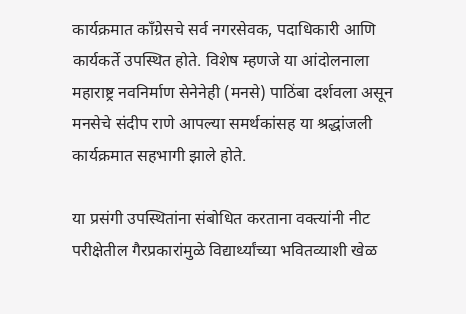कार्यक्रमात काँग्रेसचे सर्व नगरसेवक, पदाधिकारी आणि कार्यकर्ते उपस्थित होते. विशेष म्हणजे या आंदोलनाला महाराष्ट्र नवनिर्माण सेनेनेही (मनसे) पाठिंबा दर्शवला असून मनसेचे संदीप राणे आपल्या समर्थकांसह या श्रद्धांजली कार्यक्रमात सहभागी झाले होते.

या प्रसंगी उपस्थितांना संबोधित करताना वक्त्यांनी नीट परीक्षेतील गैरप्रकारांमुळे विद्यार्थ्यांच्या भवितव्याशी खेळ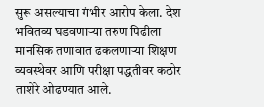सुरू असल्याचा गंभीर आरोप केला. देश भवितव्य घडवणाऱ्या तरुण पिढीला मानसिक तणावात ढकलणाऱ्या शिक्षण व्यवस्थेवर आणि परीक्षा पद्धतीवर कठोर ताशेरे ओढण्यात आले.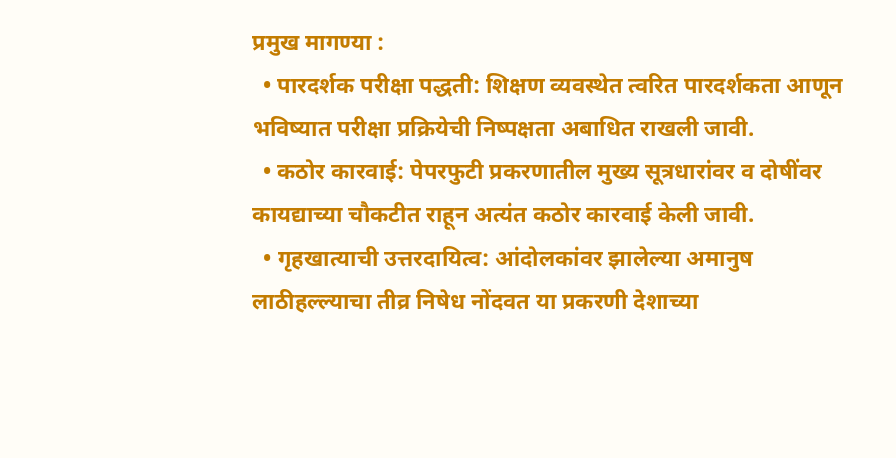प्रमुख मागण्या :
  • पारदर्शक परीक्षा पद्धती: शिक्षण व्यवस्थेत त्वरित पारदर्शकता आणून भविष्यात परीक्षा प्रक्रियेची निष्पक्षता अबाधित राखली जावी.
  • कठोर कारवाई: पेपरफुटी प्रकरणातील मुख्य सूत्रधारांवर व दोषींवर कायद्याच्या चौकटीत राहून अत्यंत कठोर कारवाई केली जावी.
  • गृहखात्याची उत्तरदायित्व: आंदोलकांवर झालेल्या अमानुष लाठीहल्ल्याचा तीव्र निषेध नोंदवत या प्रकरणी देशाच्या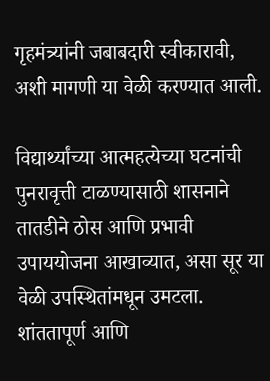गृहमंत्र्यांनी जबाबदारी स्वीकारावी, अशी मागणी या वेळी करण्यात आली.

विद्यार्थ्यांच्या आत्महत्येच्या घटनांची पुनरावृत्ती टाळण्यासाठी शासनाने तातडीने ठोस आणि प्रभावी उपाययोजना आखाव्यात, असा सूर या वेळी उपस्थितांमधून उमटला. शांततापूर्ण आणि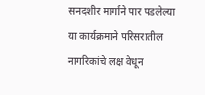सनदशीर मार्गाने पार पडलेल्या या कार्यक्रमाने परिसरातील नागरिकांचे लक्ष वेधून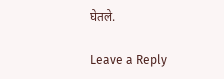घेतले.

Leave a Reply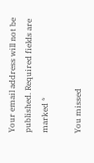Your email address will not be published. Required fields are marked *

You missed